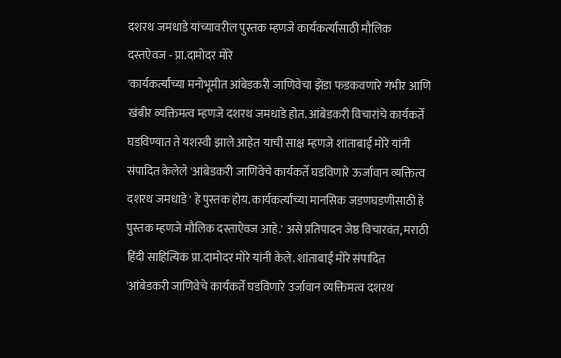दशरथ जमधाडे यांच्यावरील पुस्तक म्हणजे कार्यकर्त्यांसाठी मौलिक दस्तऐवज - प्रा.दामोदर मोरे
'कार्यकर्त्यांच्या मनोभूमीत आंबेडकरी जाणिवेचा झेंडा फडकवणारे गंभीर आणि खंबीर व्यक्तिमत्व म्हणजे दशरथ जमधाडे होत. आंबेडकरी विचारांचे कार्यकर्ते
घडविण्यात ते यशस्वी झाले आहेत याची साक्ष म्हणजे शांताबाई मोरे यांनी संपादित केलेले 'आंबेडकरी जाणिवेचे कार्यकर्ते घडविणारे ऊर्जावान व्यक्तित्व दशरथ जमधाडे' हे पुस्तक होय. कार्यकर्त्यांच्या मानसिक जडणघडणीसाठी हे पुस्तक म्हणजे मौलिक दस्ताऐवज आहे.' असे प्रतिपादन जेष्ठ विचारवंत, मराठी हिंदी साहित्यिक प्रा.दामोदर मोरे यांनी केले. शांताबाई मोरे संपादित 'आंबेडकरी जाणिवेचे कार्यकर्ते घडविणारे उर्जावान व्यक्तिमत्व दशरथ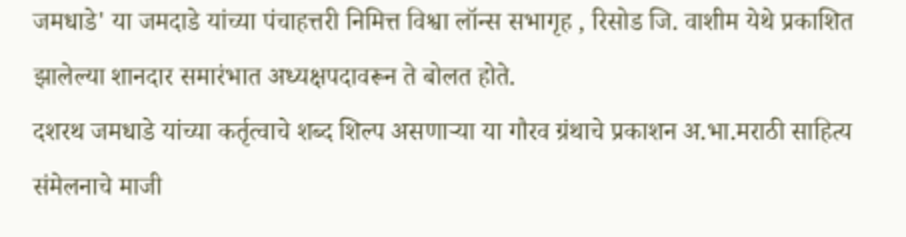जमधाडे' या जमदाडे यांच्या पंचाहत्तरी निमित्त विश्वा लॉन्स सभागृह , रिसोड जि. वाशीम येथे प्रकाशित झालेल्या शानदार समारंभात अध्यक्षपदावरून ते बोलत होते.
दशरथ जमधाडे यांच्या कर्तृत्वाचे शब्द शिल्प असणाऱ्या या गौरव ग्रंथाचे प्रकाशन अ.भा.मराठी साहित्य संमेलनाचे माजी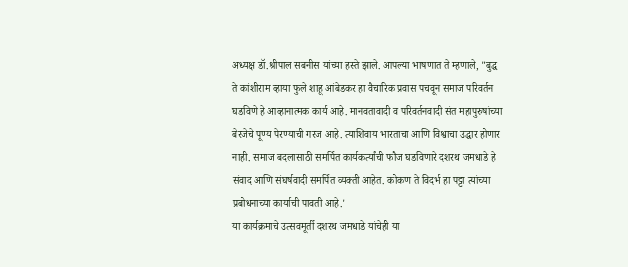अध्यक्ष डॉ.श्रीपाल सबनीस यांच्या हस्ते झाले. आपल्या भाषणात ते म्हणाले, "बुद्ध ते कांशीराम व्हाया फुले शाहू आंबेडकर हा वैचारिक प्रवास पचवून समाज परिवर्तन घडविणे हे आव्हानात्मक कार्य आहे. मानवतावादी व परिवर्तनवादी संत महापुरुषांच्या बेरजेचे पूण्य पेरण्याची गरज आहे. त्याशिवाय भारताचा आणि विश्वाचा उद्धार होणार नाही. समाज बदलासाठी समर्पित कार्यकर्त्यांची फौज घडविणारे दशरथ जमधाडे हे संवाद आणि संघर्षवादी समर्पित व्यक्ती आहेत. कोकण ते विदर्भ हा पट्टा त्यांच्या
प्रबोधनाच्या कार्याची पावती आहे.'
या कार्यक्रमाचे उत्सवमूर्ती दशरथ जमधाडे यांचेही या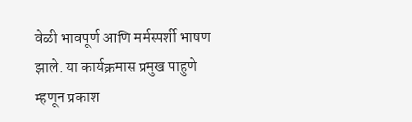वेळी भावपूर्ण आणि मर्मस्पर्शी भाषण झाले. या कार्यक्रमास प्रमुख पाहुणे म्हणून प्रकाश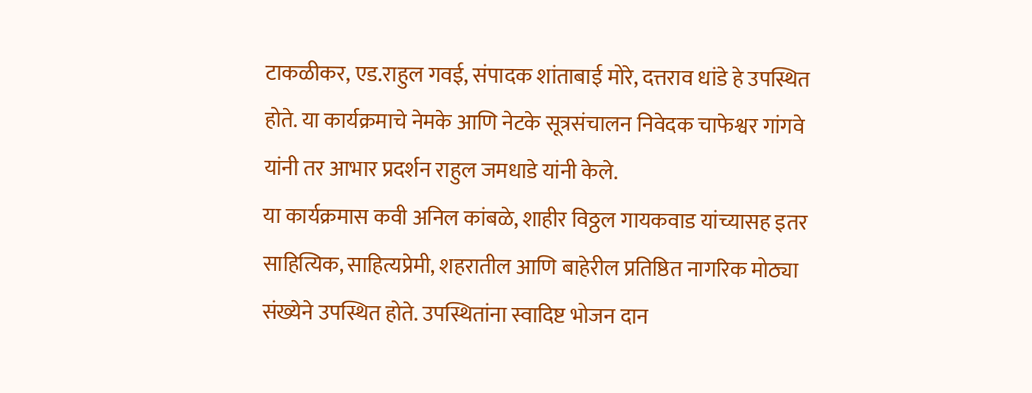टाकळीकर, एड.राहुल गवई, संपादक शांताबाई मोरे, दत्तराव धांडे हे उपस्थित होते. या कार्यक्रमाचे नेमके आणि नेटके सूत्रसंचालन निवेदक चाफेश्वर गांगवे यांनी तर आभार प्रदर्शन राहुल जमधाडे यांनी केले.
या कार्यक्रमास कवी अनिल कांबळे, शाहीर विठ्ठल गायकवाड यांच्यासह इतर साहित्यिक, साहित्यप्रेमी, शहरातील आणि बाहेरील प्रतिष्ठित नागरिक मोठ्या संख्येने उपस्थित होते. उपस्थितांना स्वादिष्ट भोजन दान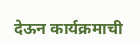देऊन कार्यक्रमाची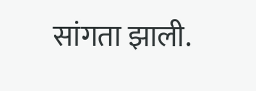सांगता झाली.